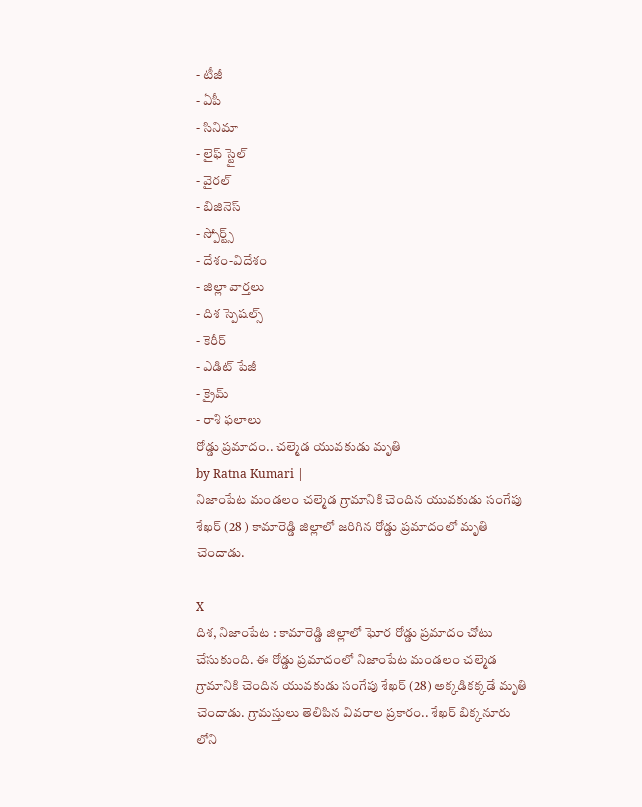- టీజీ
- ఏపీ
- సినిమా
- లైఫ్ స్టైల్
- వైరల్
- బిజినెస్
- స్పోర్ట్స్
- దేశం-విదేశం
- జిల్లా వార్తలు
- దిశ స్పెషల్స్
- కెరీర్
- ఎడిట్ పేజీ
- క్రైమ్
- రాశి ఫలాలు
రోడ్డు ప్రమాదం.. చల్మెడ యువకుడు మృతి
by Ratna Kumari |
నిజాంపేట మండలం చల్మెడ గ్రామానికి చెందిన యువకుడు సంగేపు శేఖర్ (28 ) కామారెడ్డి జిల్లాలో జరిగిన రోడ్డు ప్రమాదంలో మృతి చెందాడు.

X
దిశ, నిజాంపేట : కామారెడ్డి జిల్లాలో ఘోర రోడ్డు ప్రమాదం చోటు చేసుకుంది. ఈ రోడ్డు ప్రమాదంలో నిజాంపేట మండలం చల్మెడ గ్రామానికి చెందిన యువకుడు సంగేపు శేఖర్ (28) అక్కడికక్కడే మృతి చెందాడు. గ్రామస్తులు తెలిపిన వివరాల ప్రకారం.. శేఖర్ బిక్కనూరు లోని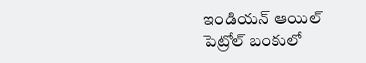ఇండియన్ ఆయిల్ పెట్రోల్ బంకులో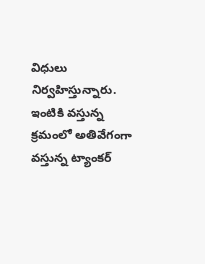విధులు నిర్వహిస్తున్నారు. ఇంటికి వస్తున్న క్రమంలో అతివేగంగా వస్తున్న ట్యాంకర్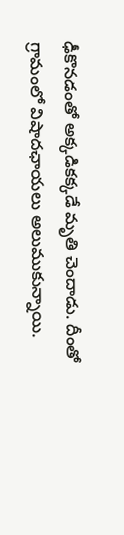ఢీకొనడంతో అక్కడికక్కడే మృతి చెందాడు. దీంతో గ్రామంలో విషాదఛాయలు అలుముకున్నాయి.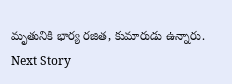మృతునికి భార్య రజిత, కుమారుడు ఉన్నారు.
Next Story